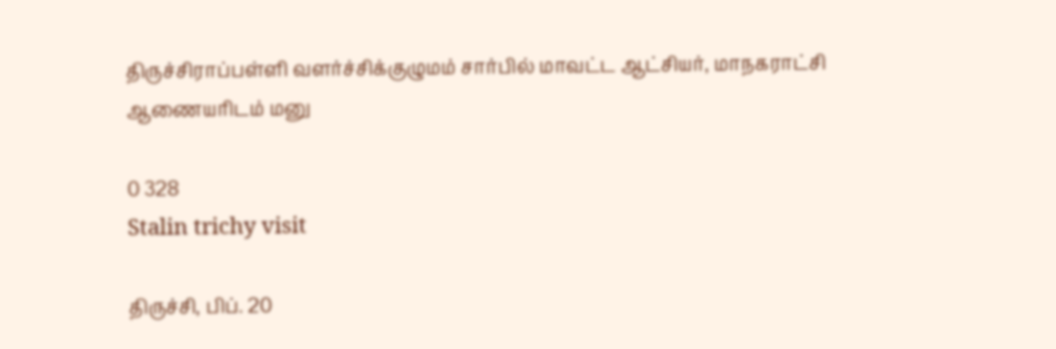திருச்சிராப்பள்ளி வளர்ச்சிக்குழுமம் சார்பில் மாவட்ட ஆட்சியர், மாநகராட்சி ஆணையரிடம் மனு

0 328
Stalin trichy visit

திருச்சி, பிப். 20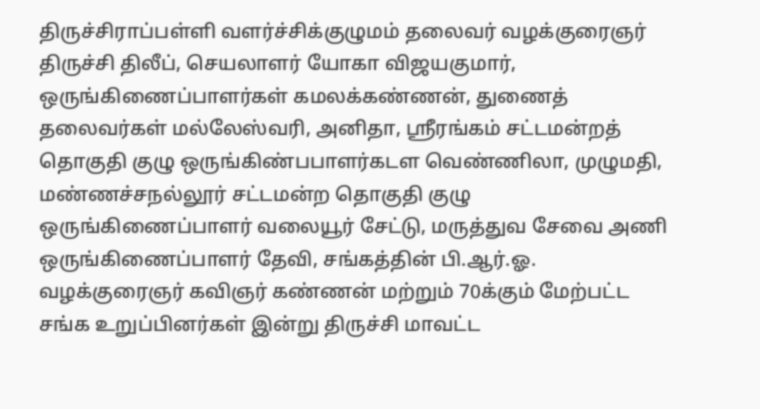திருச்சிராப்பள்ளி வளர்ச்சிக்குழுமம் தலைவர் வழக்குரைஞர் திருச்சி திலீப், செயலாளர் யோகா விஜயகுமார், ஒருங்கிணைப்பாளர்கள் கமலக்கண்ணன், துணைத் தலைவர்கள் மல்லேஸ்வரி, அனிதா, ஸ்ரீரங்கம் சட்டமன்றத் தொகுதி குழு ஒருங்கிண்பபாளர்கடள வெண்ணிலா, முழுமதி, மண்ணச்சநல்லூர் சட்டமன்ற தொகுதி குழு ஒருங்கிணைப்பாளர் வலையூர் சேட்டு, மருத்துவ சேவை அணி ஒருங்கிணைப்பாளர் தேவி, சங்கத்தின் பி.ஆர்.ஓ. வழக்குரைஞர் கவிஞர் கண்ணன் மற்றும் 70க்கும் மேற்பட்ட சங்க உறுப்பினர்கள் இன்று திருச்சி மாவட்ட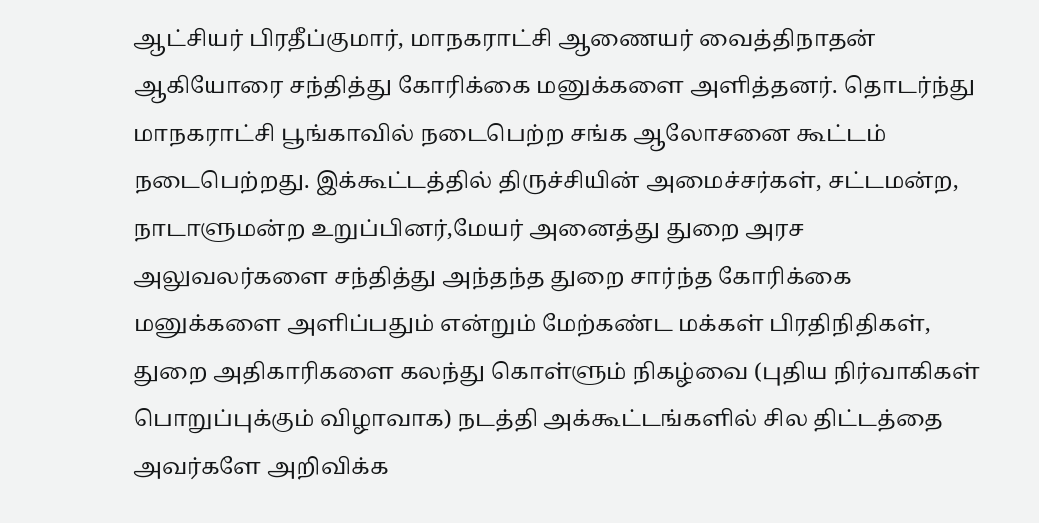ஆட்சியர் பிரதீப்குமார், மாநகராட்சி ஆணையர் வைத்திநாதன் ஆகியோரை சந்தித்து கோரிக்கை மனுக்களை அளித்தனர். தொடர்ந்து மாநகராட்சி பூங்காவில் நடைபெற்ற சங்க ஆலோசனை கூட்டம் நடைபெற்றது. இக்கூட்டத்தில் திருச்சியின் அமைச்சர்கள், சட்டமன்ற, நாடாளுமன்ற உறுப்பினர்,மேயர் அனைத்து துறை அரச அலுவலர்களை சந்தித்து அந்தந்த துறை சார்ந்த கோரிக்கை மனுக்களை அளிப்பதும் என்றும் மேற்கண்ட மக்கள் பிரதிநிதிகள், துறை அதிகாரிகளை கலந்து கொள்ளும் நிகழ்வை (புதிய நிர்வாகிகள் பொறுப்புக்கும் விழாவாக) நடத்தி அக்கூட்டங்களில் சில திட்டத்தை அவர்களே அறிவிக்க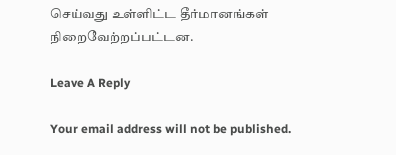செய்வது உள்ளிட்ட தீர்மானங்கள் நிறைவேற்றப்பட்டன.

Leave A Reply

Your email address will not be published.